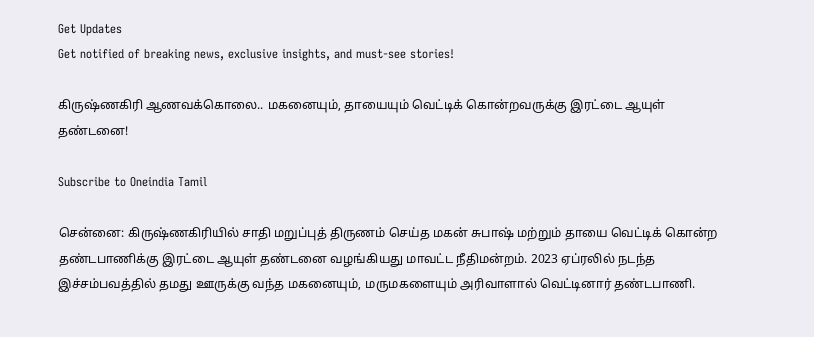Get Updates
Get notified of breaking news, exclusive insights, and must-see stories!

கிருஷ்ணகிரி ஆணவக்கொலை.. மகனையும், தாயையும் வெட்டிக் கொன்றவருக்கு இரட்டை ஆயுள் தண்டனை!

Subscribe to Oneindia Tamil

சென்னை: கிருஷ்ணகிரியில் சாதி மறுப்புத் திருணம் செய்த மகன் சுபாஷ் மற்றும் தாயை வெட்டிக் கொன்ற தண்டபாணிக்கு இரட்டை ஆயுள் தண்டனை வழங்கியது மாவட்ட நீதிமன்றம். 2023 ஏப்ரலில் நடந்த இச்சம்பவத்தில் தமது ஊருக்கு வந்த மகனையும், மருமகளையும் அரிவாளால் வெட்டினார் தண்டபாணி.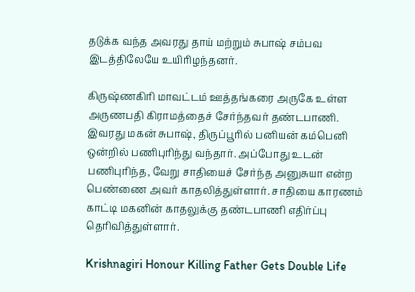தடுக்க வந்த அவரது தாய் மற்றும் சுபாஷ் சம்பவ இடத்திலேயே உயிரிழந்தனர்.

கிருஷ்ணகிரி மாவட்டம் ஊத்தங்கரை அருகே உள்ள அருணபதி கிராமத்தைச் சேர்ந்தவர் தண்டபாணி. இவரது மகன் சுபாஷ், திருப்பூரில் பனியன் கம்பெனி ஒன்றில் பணிபுரிந்து வந்தார். அப்போது உடன் பணிபுரிந்த, வேறு சாதியைச் சேர்ந்த அனுசுயா என்ற பெண்ணை அவர் காதலித்துள்ளார். சாதியை காரணம் காட்டி மகனின் காதலுக்கு தண்டபாணி எதிர்ப்பு தெரிவித்துள்ளார்.

Krishnagiri Honour Killing Father Gets Double Life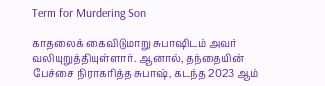Term for Murdering Son

காதலைக் கைவிடுமாறு சுபாஷிடம் அவர் வலியுறுத்தியுள்ளார். ஆனால், தந்தையின் பேச்சை நிராகரித்த சுபாஷ், கடந்த 2023 ஆம்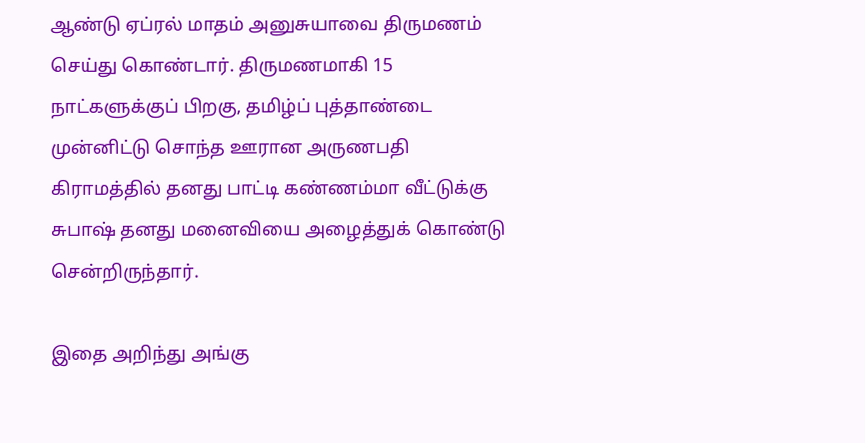ஆண்டு ஏப்ரல் மாதம் அனுசுயாவை திருமணம் செய்து கொண்டார். திருமணமாகி 15 நாட்களுக்குப் பிறகு, தமிழ்ப் புத்தாண்டை முன்னிட்டு சொந்த ஊரான அருணபதி கிராமத்தில் தனது பாட்டி கண்ணம்மா வீட்டுக்கு சுபாஷ் தனது மனைவியை அழைத்துக் கொண்டு சென்றிருந்தார்.

இதை அறிந்து அங்கு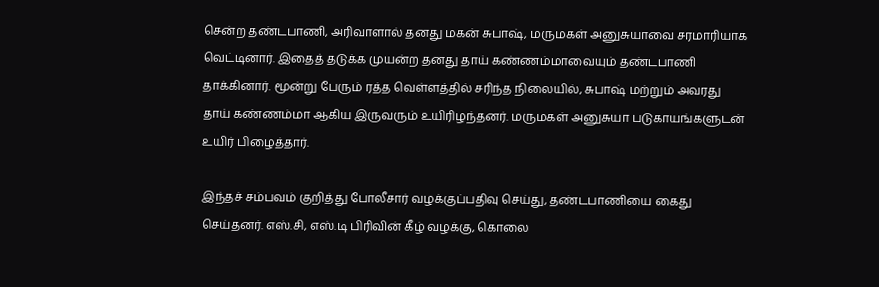சென்ற தண்டபாணி, அரிவாளால் தனது மகன் சுபாஷ், மருமகள் அனுசுயாவை சரமாரியாக வெட்டினார். இதைத் தடுக்க முயன்ற தனது தாய் கண்ணம்மாவையும் தண்டபாணி தாக்கினார். மூன்று பேரும் ரத்த வெள்ளத்தில் சரிந்த நிலையில், சுபாஷ் மற்றும் அவரது தாய் கண்ணம்மா ஆகிய இருவரும் உயிரிழந்தனர். மருமகள் அனுசுயா படுகாயங்களுடன் உயிர் பிழைத்தார்.

இந்தச் சம்பவம் குறித்து போலீசார் வழக்குப்பதிவு செய்து, தண்டபாணியை கைது செய்தனர். எஸ்.சி, எஸ்.டி பிரிவின் கீழ் வழக்கு, கொலை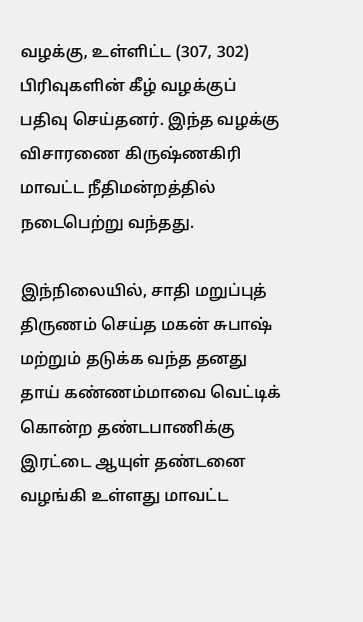வழக்கு, உள்ளிட்ட (307, 302) பிரிவுகளின் கீழ் வழக்குப் பதிவு செய்தனர். இந்த வழக்கு விசாரணை கிருஷ்ணகிரி மாவட்ட நீதிமன்றத்தில் நடைபெற்று வந்தது.

இந்நிலையில், சாதி மறுப்புத் திருணம் செய்த மகன் சுபாஷ் மற்றும் தடுக்க வந்த தனது தாய் கண்ணம்மாவை வெட்டிக் கொன்ற தண்டபாணிக்கு இரட்டை ஆயுள் தண்டனை வழங்கி உள்ளது மாவட்ட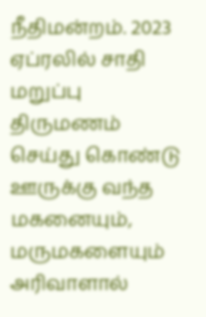நீதிமன்றம். 2023 ஏப்ரலில் சாதி மறுப்பு திருமணம் செய்து கொண்டு ஊருக்கு வந்த மகனையும், மருமகளையும் அரிவாளால்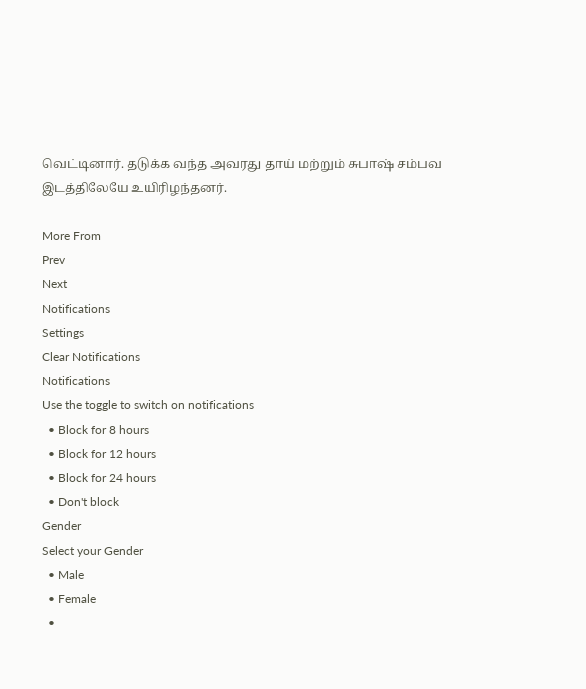வெட்டினார். தடுக்க வந்த அவரது தாய் மற்றும் சுபாஷ் சம்பவ இடத்திலேயே உயிரிழந்தனர்.

More From
Prev
Next
Notifications
Settings
Clear Notifications
Notifications
Use the toggle to switch on notifications
  • Block for 8 hours
  • Block for 12 hours
  • Block for 24 hours
  • Don't block
Gender
Select your Gender
  • Male
  • Female
  •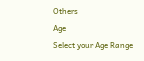Others
Age
Select your Age Range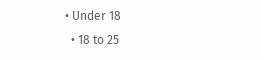• Under 18
  • 18 to 25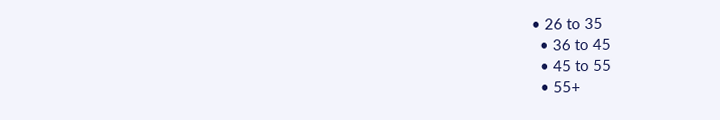• 26 to 35
  • 36 to 45
  • 45 to 55
  • 55+